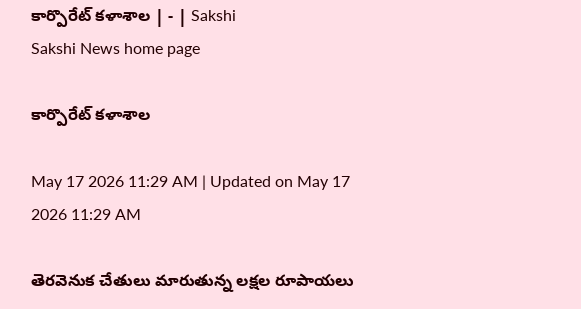కార్పొరేట్‌ కళాశాల | - | Sakshi
Sakshi News home page

కార్పొరేట్‌ కళాశాల

May 17 2026 11:29 AM | Updated on May 17 2026 11:29 AM

తెరవెనుక చేతులు మారుతున్న లక్షల రూపాయలు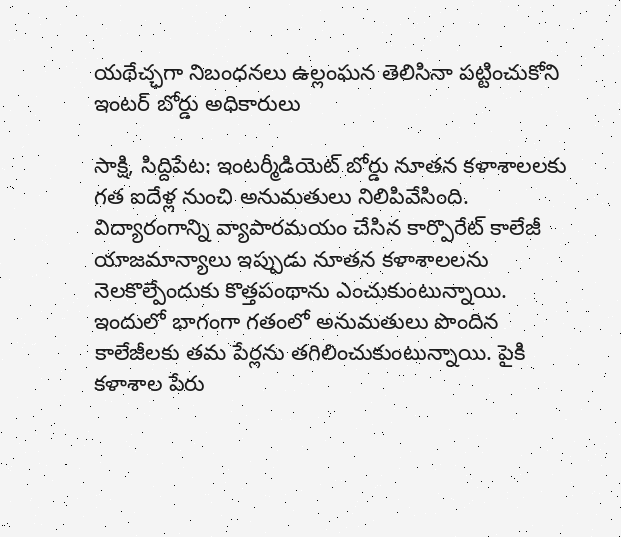యథేచ్ఛగా నిబంధనలు ఉల్లంఘన తెలిసినా పట్టించుకోని ఇంటర్‌ బోర్డు అధికారులు

సాక్షి, సిద్దిపేట: ఇంటర్మీడియెట్‌ బోర్డు నూతన కళాశాలలకు గత ఐదేళ్ల నుంచి అనుమతులు నిలిపివేసింది. విద్యారంగాన్ని వ్యాపారమయం చేసిన కార్పొరేట్‌ కాలేజీ యాజమాన్యాలు ఇప్పుడు నూతన కళాశాలలను నెలకొల్పేందుకు కొత్తపంథాను ఎంచుకుంటున్నాయి. ఇందులో భాగంగా గతంలో అనుమతులు పొందిన కాలేజీలకు తమ పేర్లను తగిలించుకుంటున్నాయి. పైకి కళాశాల పేరు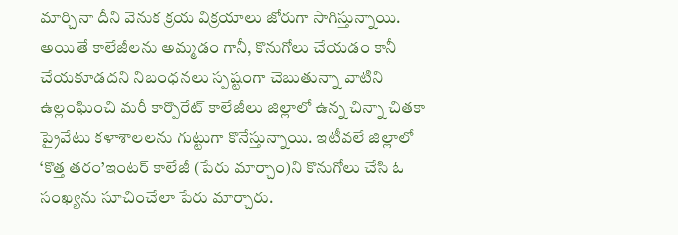మార్చినా దీని వెనుక క్రయ విక్రయాలు జోరుగా సాగిస్తున్నాయి. అయితే కాలేజీలను అమ్మడం గానీ, కొనుగోలు చేయడం కానీ చేయకూడదని నిబంధనలు స్పష్టంగా చెబుతున్నా వాటిని ఉల్లంఘించి మరీ కార్పొరేట్‌ కాలేజీలు జిల్లాలో ఉన్న చిన్నా చితకా ప్రైవేటు కళాశాలలను గుట్టుగా కొనేస్తున్నాయి. ఇటీవలే జిల్లాలో ‘కొత్త తరం’ఇంటర్‌ కాలేజీ (పేరు మార్చాం)ని కొనుగోలు చేసి ఓ సంఖ్యను సూచించేలా పేరు మార్చారు.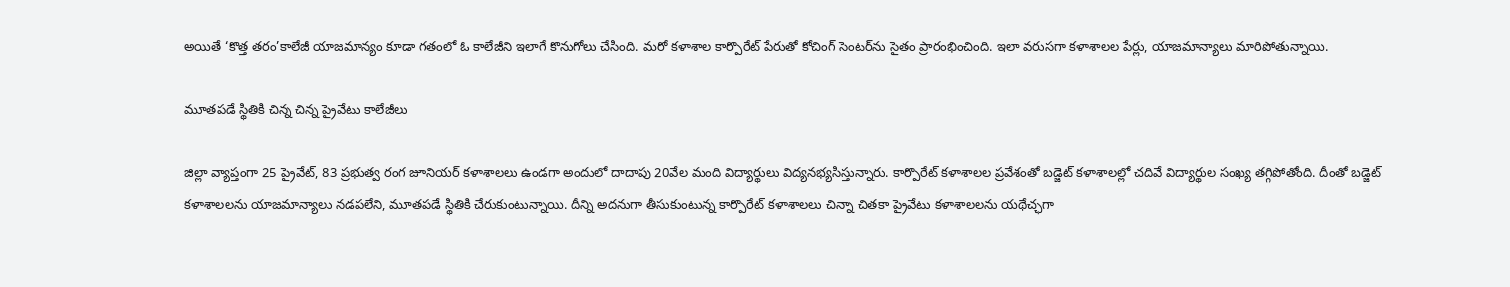అయితే ‘కొత్త తరం’కాలేజీ యాజమాన్యం కూడా గతంలో ఓ కాలేజీని ఇలాగే కొనుగోలు చేసింది. మరో కళాశాల కార్పొరేట్‌ పేరుతో కోచింగ్‌ సెంటర్‌ను సైతం ప్రారంభించింది. ఇలా వరుసగా కళాశాలల పేర్లు, యాజమాన్యాలు మారిపోతున్నాయి.

మూతపడే స్థితికి చిన్న చిన్న ప్రైవేటు కాలేజీలు

జిల్లా వ్యాప్తంగా 25 ప్రైవేట్‌, 83 ప్రభుత్వ రంగ జూనియర్‌ కళాశాలలు ఉండగా అందులో దాదాపు 20వేల మంది విద్యార్థులు విద్యనభ్యసిస్తున్నారు. కార్పొరేట్‌ కళాశాలల ప్రవేశంతో బడ్జెట్‌ కళాశాలల్లో చదివే విద్యార్థుల సంఖ్య తగ్గిపోతోంది. దీంతో బడ్జెట్‌ కళాశాలలను యాజమాన్యాలు నడపలేని, మూతపడే స్థితికి చేరుకుంటున్నాయి. దీన్ని అదనుగా తీసుకుంటున్న కార్పొరేట్‌ కళాశాలలు చిన్నా చితకా ప్రైవేటు కళాశాలలను యథేచ్ఛగా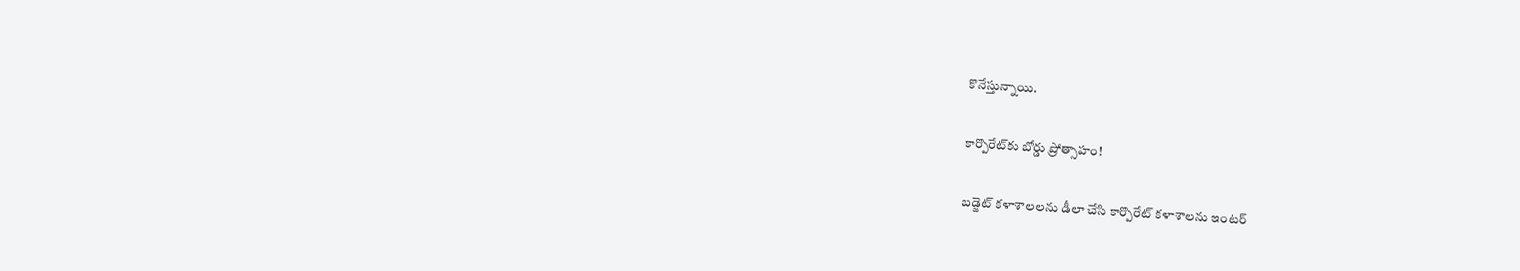కొనేస్తున్నాయి.

కార్పొరేట్‌కు బోర్డు ప్రోత్సాహం!

బడ్జెట్‌ కళాశాలలను డీలా చేసి కార్పొరేట్‌ కళాశాలను ఇంటర్‌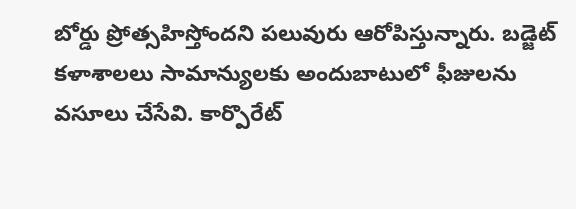బోర్డు ప్రోత్సహిస్తోందని పలువురు ఆరోపిస్తున్నారు. బడ్జెట్‌ కళాశాలలు సామాన్యులకు అందుబాటులో ఫీజులను వసూలు చేసేవి. కార్పొరేట్‌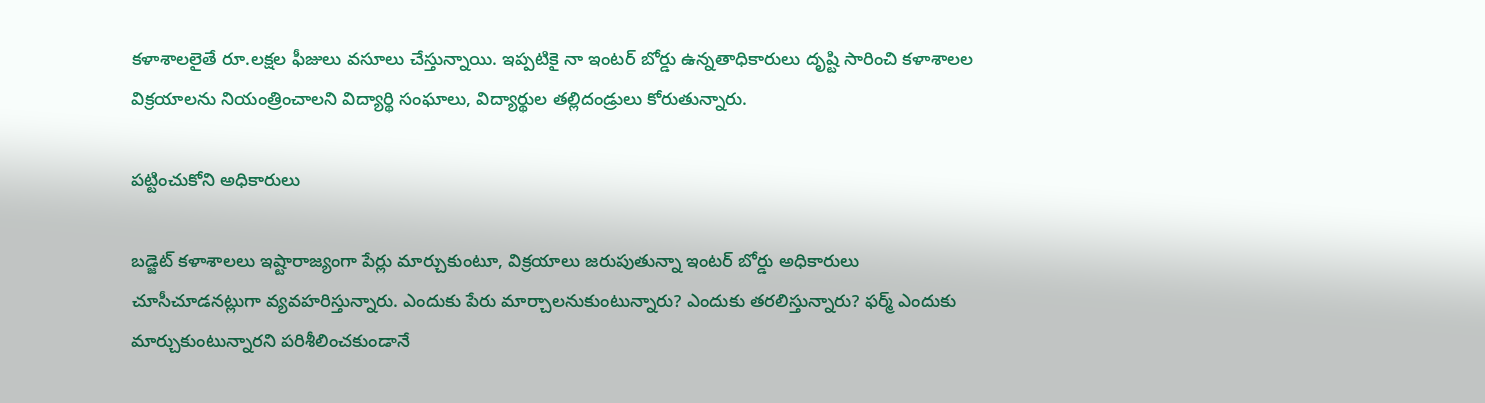కళాశాలలైతే రూ.లక్షల ఫీజులు వసూలు చేస్తున్నాయి. ఇప్పటికై నా ఇంటర్‌ బోర్డు ఉన్నతాధికారులు దృష్టి సారించి కళాశాలల విక్రయాలను నియంత్రించాలని విద్యార్థి సంఘాలు, విద్యార్థుల తల్లిదండ్రులు కోరుతున్నారు.

పట్టించుకోని అధికారులు

బడ్జెట్‌ కళాశాలలు ఇష్టారాజ్యంగా పేర్లు మార్చుకుంటూ, విక్రయాలు జరుపుతున్నా ఇంటర్‌ బోర్డు అధికారులు చూసీచూడనట్లుగా వ్యవహరిస్తున్నారు. ఎందుకు పేరు మార్చాలనుకుంటున్నారు? ఎందుకు తరలిస్తున్నారు? ఫర్మ్‌ ఎందుకు మార్చుకుంటున్నారని పరిశీలించకుండానే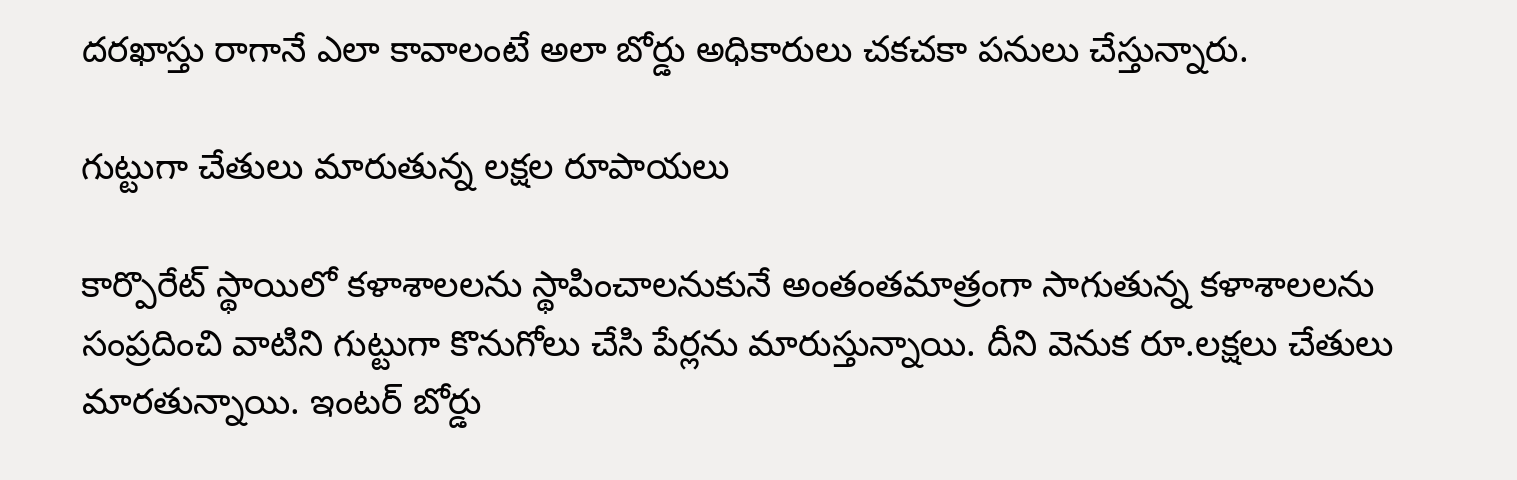దరఖాస్తు రాగానే ఎలా కావాలంటే అలా బోర్డు అధికారులు చకచకా పనులు చేస్తున్నారు.

గుట్టుగా చేతులు మారుతున్న లక్షల రూపాయలు

కార్పొరేట్‌ స్థాయిలో కళాశాలలను స్థాపించాలనుకునే అంతంతమాత్రంగా సాగుతున్న కళాశాలలను సంప్రదించి వాటిని గుట్టుగా కొనుగోలు చేసి పేర్లను మారుస్తున్నాయి. దీని వెనుక రూ.లక్షలు చేతులు మారతున్నాయి. ఇంటర్‌ బోర్డు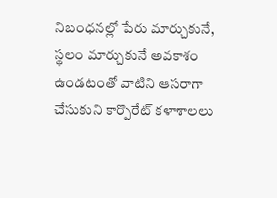నిబంధనల్లో పేరు మార్చుకునే, స్థలం మార్చుకునే అవకాశం ఉండటంతో వాటిని ఆసరాగా చేసుకుని కార్పొరేట్‌ కళాశాలలు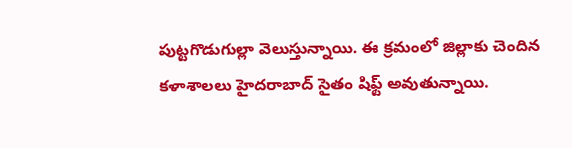పుట్టగొడుగుల్లా వెలుస్తున్నాయి. ఈ క్రమంలో జిల్లాకు చెందిన కళాశాలలు హైదరాబాద్‌ సైతం షిఫ్ట్‌ అవుతున్నాయి.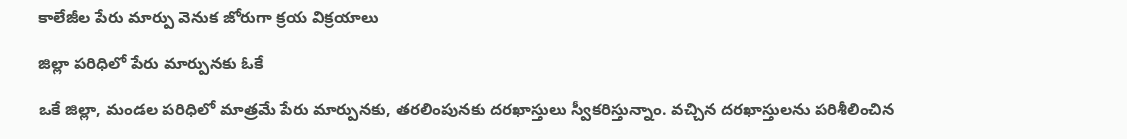కాలేజీల పేరు మార్పు వెనుక జోరుగా క్రయ విక్రయాలు

జిల్లా పరిధిలో పేరు మార్పునకు ఓకే

ఒకే జిల్లా, మండల పరిధిలో మాత్రమే పేరు మార్పునకు, తరలింపునకు దరఖాస్తులు స్వీకరిస్తున్నాం. వచ్చిన దరఖాస్తులను పరిశీలించిన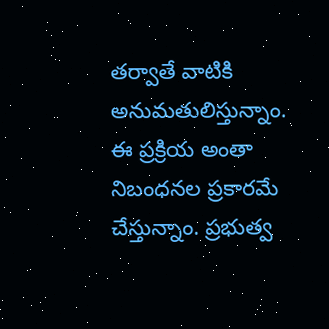తర్వాతే వాటికి అనుమతులిస్తున్నాం. ఈ ప్రక్రియ అంతా నిబంధనల ప్రకారమే చేస్తున్నాం. ప్రభుత్వ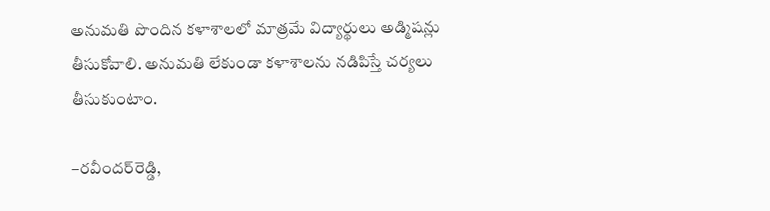అనుమతి పొందిన కళాశాలలో మాత్రమే విద్యార్థులు అడ్మిషన్లు తీసుకోవాలి. అనుమతి లేకుండా కళాశాలను నడిపిస్తే చర్యలు తీసుకుంటాం.

–రవీందర్‌రెడ్డి,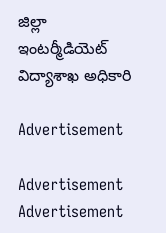జిల్లా ఇంటర్మీడియెట్‌ విద్యాశాఖ అధికారి

Advertisement

Advertisement
Advertisement